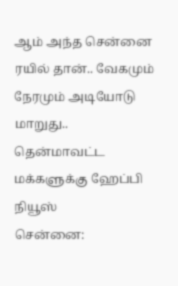ஆம் அந்த சென்னை ரயில் தான்.. வேகமும் நேரமும் அடியோடு மாறுது.. தென்மாவட்ட மக்களுக்கு ஹேப்பி நியூஸ்
சென்னை: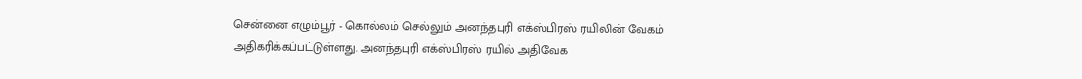சென்னை எழும்பூர் - கொல்லம் செல்லும் அனந்தபுரி எக்ஸ்பிரஸ் ரயிலின் வேகம் அதிகரிக்கப்பட்டுள்ளது. அனந்தபுரி எக்ஸ்பிரஸ் ரயில் அதிவேக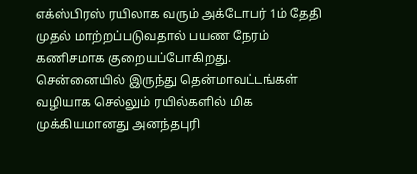எக்ஸ்பிரஸ் ரயிலாக வரும் அக்டோபர் 1ம் தேதி முதல் மாற்றப்படுவதால் பயண நேரம் கணிசமாக குறையப்போகிறது.
சென்னையில் இருந்து தென்மாவட்டங்கள் வழியாக செல்லும் ரயில்களில் மிக முக்கியமானது அனந்தபுரி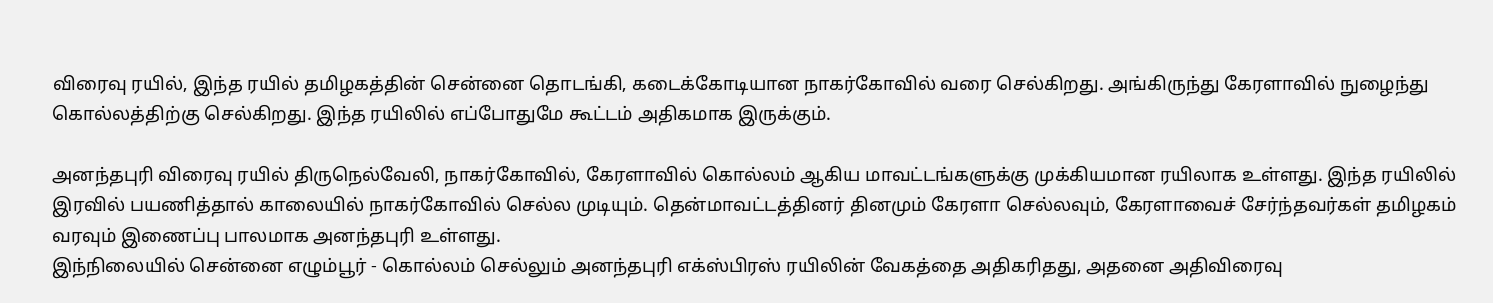விரைவு ரயில், இந்த ரயில் தமிழகத்தின் சென்னை தொடங்கி, கடைக்கோடியான நாகர்கோவில் வரை செல்கிறது. அங்கிருந்து கேரளாவில் நுழைந்து கொல்லத்திற்கு செல்கிறது. இந்த ரயிலில் எப்போதுமே கூட்டம் அதிகமாக இருக்கும்.

அனந்தபுரி விரைவு ரயில் திருநெல்வேலி, நாகர்கோவில், கேரளாவில் கொல்லம் ஆகிய மாவட்டங்களுக்கு முக்கியமான ரயிலாக உள்ளது. இந்த ரயிலில் இரவில் பயணித்தால் காலையில் நாகர்கோவில் செல்ல முடியும். தென்மாவட்டத்தினர் தினமும் கேரளா செல்லவும், கேரளாவைச் சேர்ந்தவர்கள் தமிழகம் வரவும் இணைப்பு பாலமாக அனந்தபுரி உள்ளது.
இந்நிலையில் சென்னை எழும்பூர் - கொல்லம் செல்லும் அனந்தபுரி எக்ஸ்பிரஸ் ரயிலின் வேகத்தை அதிகரிதது, அதனை அதிவிரைவு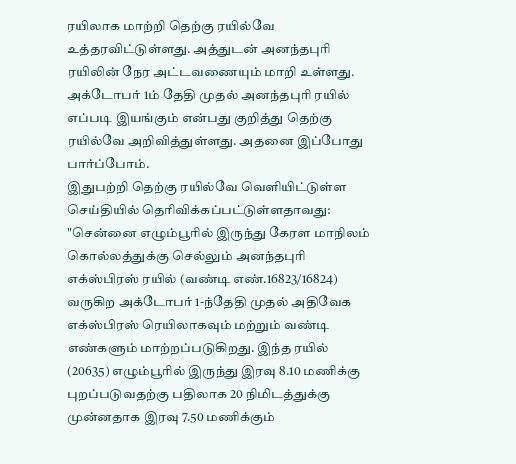ரயிலாக மாற்றி தெற்கு ரயில்வே உத்தரவிட்டுள்ளது. அத்துடன் அனந்தபுரி ரயிலின் நேர அட்டவணையும் மாறி உள்ளது. அக்டோபர் 1ம் தேதி முதல் அனந்தபுரி ரயில் எப்படி இயங்கும் என்பது குறித்து தெற்கு ரயில்வே அறிவித்துள்ளது. அதனை இப்போது பார்ப்போம்.
இதுபற்றி தெற்கு ரயில்வே வெளியிட்டுள்ள செய்தியில் தெரிவிக்கப்பட்டுள்ளதாவது: "சென்னை எழும்பூரில் இருந்து கேரள மாநிலம் கொல்லத்துக்கு செல்லும் அனந்தபுரி எக்ஸ்பிரஸ் ரயில் (வண்டி எண்.16823/16824) வருகிற அக்டோபர் 1-ந்தேதி முதல் அதிவேக எக்ஸ்பிரஸ் ரெயிலாகவும் மற்றும் வண்டி எண்களும் மாற்றப்படுகிறது. இந்த ரயில் (20635) எழும்பூரில் இருந்து இரவு 8.10 மணிக்கு புறப்படுவதற்கு பதிலாக 20 நிமிடத்துக்கு முன்னதாக இரவு 7.50 மணிக்கும்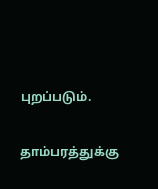புறப்படும்.

தாம்பரத்துக்கு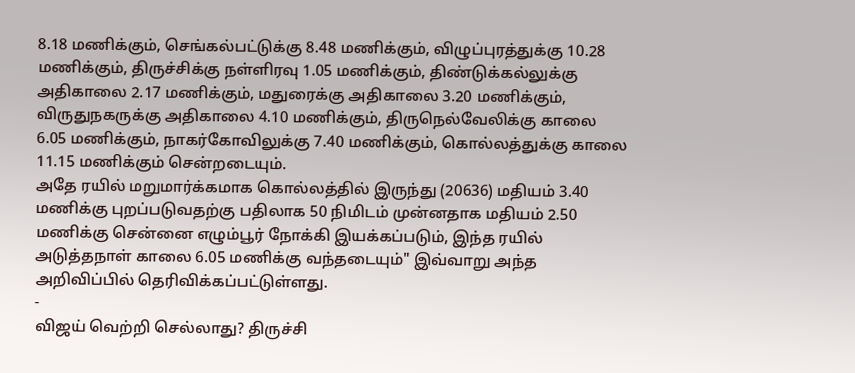8.18 மணிக்கும், செங்கல்பட்டுக்கு 8.48 மணிக்கும், விழுப்புரத்துக்கு 10.28 மணிக்கும், திருச்சிக்கு நள்ளிரவு 1.05 மணிக்கும், திண்டுக்கல்லுக்கு அதிகாலை 2.17 மணிக்கும், மதுரைக்கு அதிகாலை 3.20 மணிக்கும், விருதுநகருக்கு அதிகாலை 4.10 மணிக்கும், திருநெல்வேலிக்கு காலை 6.05 மணிக்கும், நாகர்கோவிலுக்கு 7.40 மணிக்கும், கொல்லத்துக்கு காலை 11.15 மணிக்கும் சென்றடையும்.
அதே ரயில் மறுமார்க்கமாக கொல்லத்தில் இருந்து (20636) மதியம் 3.40 மணிக்கு புறப்படுவதற்கு பதிலாக 50 நிமிடம் முன்னதாக மதியம் 2.50 மணிக்கு சென்னை எழும்பூர் நோக்கி இயக்கப்படும், இந்த ரயில் அடுத்தநாள் காலை 6.05 மணிக்கு வந்தடையும்" இவ்வாறு அந்த அறிவிப்பில் தெரிவிக்கப்பட்டுள்ளது.
-
விஜய் வெற்றி செல்லாது? திருச்சி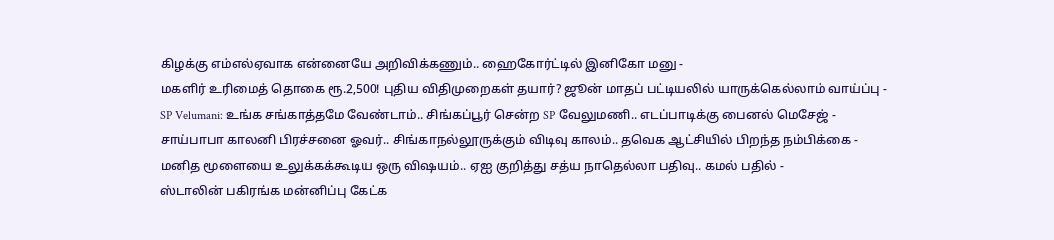கிழக்கு எம்எல்ஏவாக என்னையே அறிவிக்கணும்.. ஹைகோர்ட்டில் இனிகோ மனு -
மகளிர் உரிமைத் தொகை ரூ.2,500! புதிய விதிமுறைகள் தயார்? ஜூன் மாதப் பட்டியலில் யாருக்கெல்லாம் வாய்ப்பு -
SP Velumani: உங்க சங்காத்தமே வேண்டாம்.. சிங்கப்பூர் சென்ற SP வேலுமணி.. எடப்பாடிக்கு பைனல் மெசேஜ் -
சாய்பாபா காலனி பிரச்சனை ஓவர்.. சிங்காநல்லூருக்கும் விடிவு காலம்.. தவெக ஆட்சியில் பிறந்த நம்பிக்கை -
மனித மூளையை உலுக்கக்கூடிய ஒரு விஷயம்.. ஏஐ குறித்து சத்ய நாதெல்லா பதிவு.. கமல் பதில் -
ஸ்டாலின் பகிரங்க மன்னிப்பு கேட்க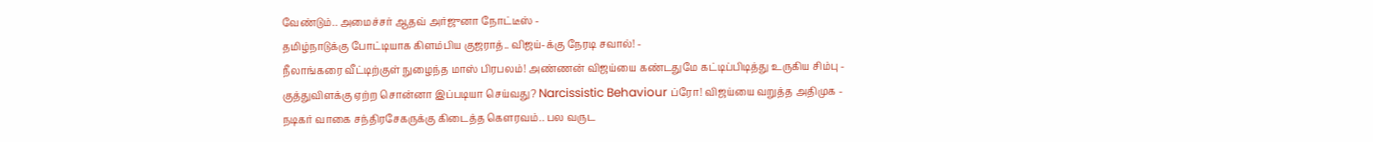வேண்டும்.. அமைச்சர் ஆதவ் அர்ஜுனா நோட்டீஸ் -
தமிழ்நாடுக்கு போட்டியாக கிளம்பிய குஜராத்.. விஜய்-க்கு நேரடி சவால்! -
நீலாங்கரை வீட்டிற்குள் நுழைந்த மாஸ் பிரபலம்! அண்ணன் விஜய்யை கண்டதுமே கட்டிப்பிடித்து உருகிய சிம்பு -
குத்துவிளக்கு ஏற்ற சொன்னா இப்படியா செய்வது? Narcissistic Behaviour ப்ரோ! விஜய்யை வறுத்த அதிமுக -
நடிகர் வாகை சந்திரசேகருக்கு கிடைத்த கௌரவம்.. பல வருட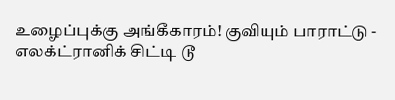உழைப்புக்கு அங்கீகாரம்! குவியும் பாராட்டு -
எலக்ட்ரானிக் சிட்டி டூ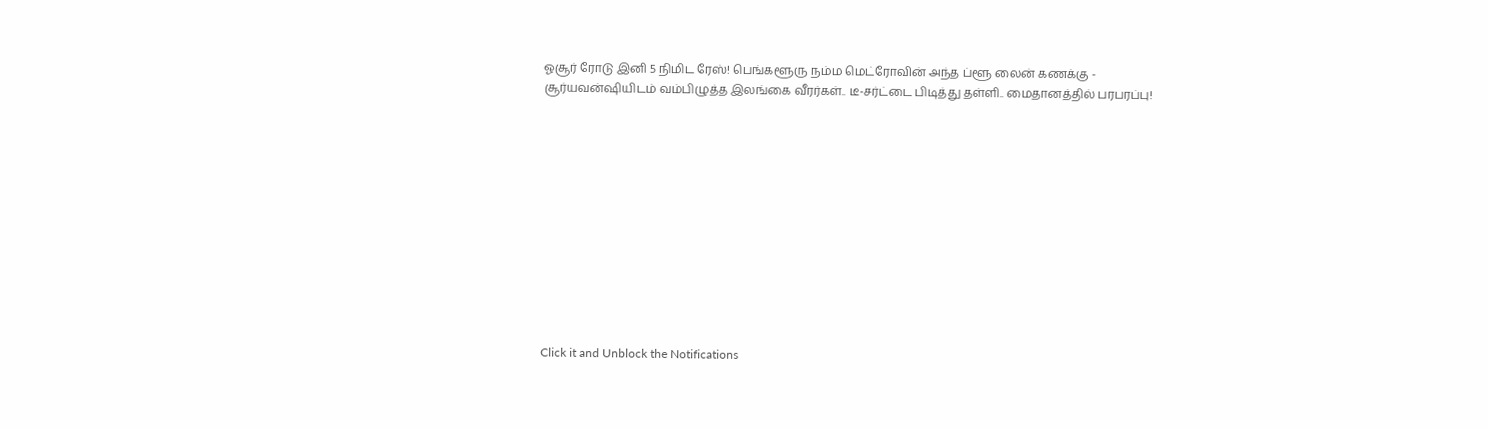ஓசூர் ரோடு இனி 5 நிமிட ரேஸ்! பெங்களூரு நம்ம மெட்ரோவின் அந்த ப்ளூ லைன் கணக்கு -
சூர்யவன்ஷியிடம் வம்பிழுத்த இலங்கை வீரர்கள்.. டீ-சர்ட்டை பிடித்து தள்ளி.. மைதானத்தில் பரபரப்பு!












Click it and Unblock the Notifications